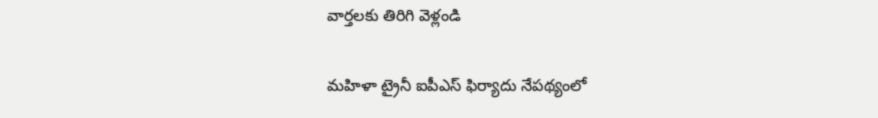వార్తలకు తిరిగి వెళ్లండి

మహిళా ట్రైనీ ఐపీఎస్ ఫిర్యాదు నేపథ్యంలో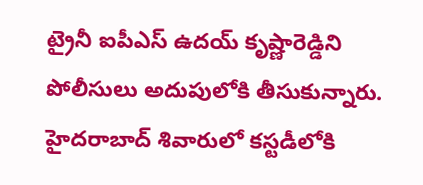ట్రైనీ ఐపీఎస్ ఉదయ్ కృష్ణారెడ్డిని పోలీసులు అదుపులోకి తీసుకున్నారు. హైదరాబాద్ శివారులో కస్టడీలోకి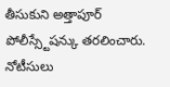తీసుకుని అత్తాపూర్ పోలీస్స్టేషన్కు తరలించారు.
నోటీసులు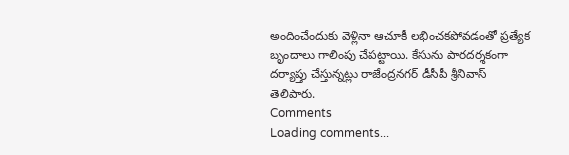అందించేందుకు వెళ్లినా ఆచూకీ లభించకపోవడంతో ప్రత్యేక బృందాలు గాలింపు చేపట్టాయి. కేసును పారదర్శకంగా దర్యాప్తు చేస్తున్నట్లు రాజేంద్రనగర్ డీసీపీ శ్రీనివాస్ తెలిపారు.
Comments
Loading comments...